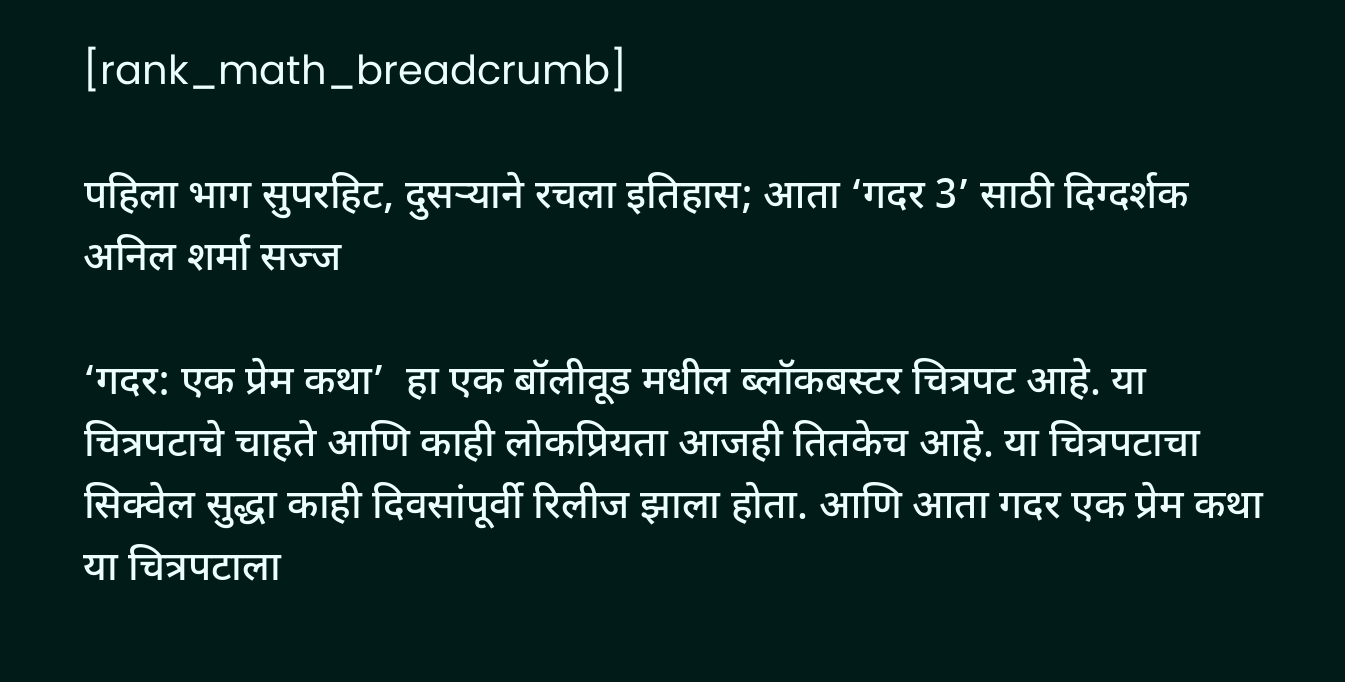[rank_math_breadcrumb]

पहिला भाग सुपरहिट, दुसऱ्याने रचला इतिहास; आता ‘गदर 3’ साठी दिग्दर्शक अनिल शर्मा सज्ज

‘गदर: एक प्रेम कथा’  हा एक बॉलीवूड मधील ब्लॉकबस्टर चित्रपट आहे. या चित्रपटाचे चाहते आणि काही लोकप्रियता आजही तितकेच आहे. या चित्रपटाचा सिक्वेल सुद्धा काही दिवसांपूर्वी रिलीज झाला होता. आणि आता गदर एक प्रेम कथा या चित्रपटाला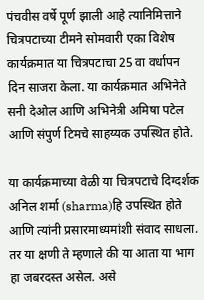पंचवीस वर्षे पूर्ण झाली आहे त्यानिमित्ताने चित्रपटाच्या टीमने सोमवारी एका विशेष कार्यक्रमात या चित्रपटाचा 25 वा वर्धापन दिन साजरा केला. या कार्यक्रमात अभिनेते सनी देओल आणि अभिनेत्री अमिषा पटेल आणि संपुर्ण टिमचे साहय्यक उपस्थित होते.

या कार्यक्रमाच्या वेळी या चित्रपटाचे दिग्दर्शक अनिल शर्मा (sharma)हि उपस्थित होते आणि त्यांनी प्रसारमाध्यमांशी संवाद साधला. तर या क्षणी ते म्हणाले की या आता या भाग हा जबरदस्त असेल. असे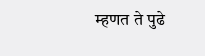म्हणत ते पुढे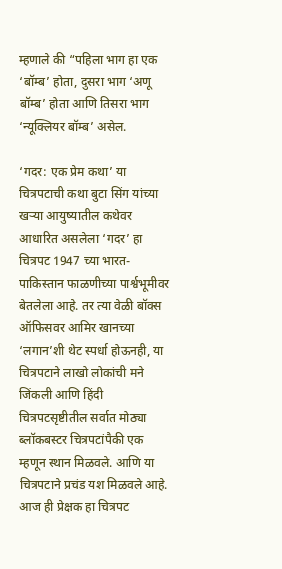म्हणाले की “पहिला भाग हा एक ‘बॉम्ब’ होता, दुसरा भाग ‘अणू बॉम्ब’ होता आणि तिसरा भाग ‘न्यूक्लियर बॉम्ब’ असेल.

‘गदर: एक प्रेम कथा’ या चित्रपटाची कथा बुटा सिंग यांच्या खऱ्या आयुष्यातील कथेवर आधारित असलेला ‘गदर’ हा चित्रपट 1947 च्या भारत-पाकिस्तान फाळणीच्या पार्श्वभूमीवर बेतलेला आहे. तर त्या वेळी बॉक्स ऑफिसवर आमिर खानच्या ‘लगान’शी थेट स्पर्धा होऊनही, या चित्रपटाने लाखो लोकांची मने जिंकली आणि हिंदी चित्रपटसृष्टीतील सर्वात मोठ्या ब्लॉकबस्टर चित्रपटांपैकी एक म्हणून स्थान मिळवले. आणि या चित्रपटाने प्रचंड यश मिळवले आहे. आज ही प्रेक्षक हा चित्रपट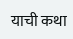याची कथा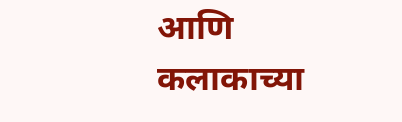आणि कलाकाच्या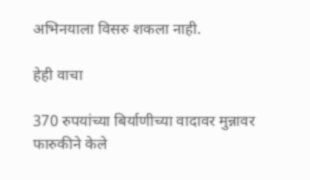अभिनयाला विसरु शकला नाही.

हेही वाचा

370 रुपयांच्या बिर्याणीच्या वादावर मुन्नावर फारुकीने केले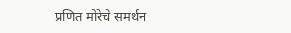प्रणित मोरेचे समर्थन